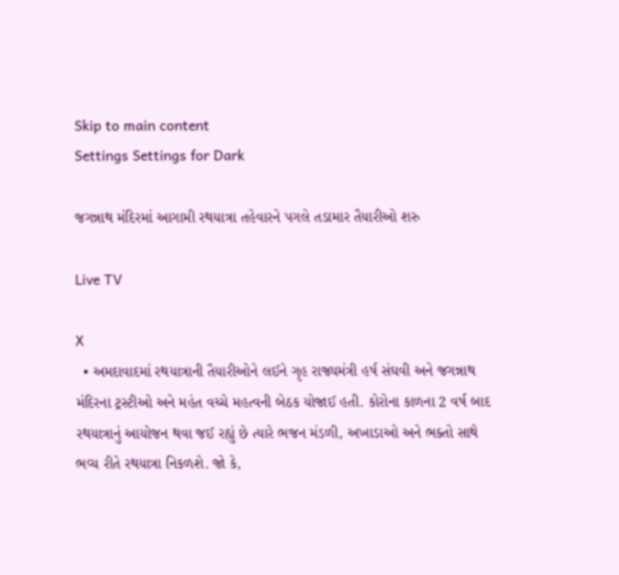Skip to main content
Settings Settings for Dark

જગન્નાથ મંદિરમાં આગામી રથયાત્રા તહેવારને પગલે તડામાર તૈયારીઓ શરુ

Live TV

X
  • અમદાવાદમાં રથયાત્રાની તૈયારીઓને લઈને ગૃહ રાજ્યમંત્રી હર્ષ સંઘવી અને જગન્નાથ મંદિરના ટ્રસ્ટીઓ અને મહંત વચ્ચે મહત્વની બેઠક યોજાઈ હતી. કોરોના કાળના 2 વર્ષ બાદ રથયાત્રાનું આયોજન થવા જઈ રહ્યું છે ત્યારે ભજન મંડળી, અખાડાઓ અને ભક્તો સાથે ભવ્ય રીતે રથયાત્રા નિકળશે. જો કે,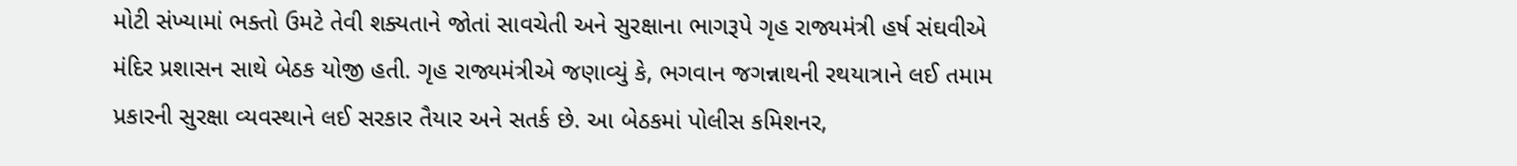મોટી સંખ્યામાં ભક્તો ઉમટે તેવી શક્યતાને જોતાં સાવચેતી અને સુરક્ષાના ભાગરૂપે ગૃહ રાજ્યમંત્રી હર્ષ સંઘવીએ મંદિર પ્રશાસન સાથે બેઠક યોજી હતી. ગૃહ રાજ્યમંત્રીએ જણાવ્યું કે, ભગવાન જગન્નાથની રથયાત્રાને લઈ તમામ પ્રકારની સુરક્ષા વ્યવસ્થાને લઈ સરકાર તૈયાર અને સતર્ક છે. આ બેઠકમાં પોલીસ કમિશનર,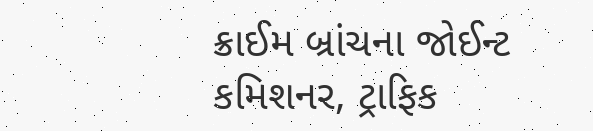ક્રાઈમ બ્રાંચના જોઈન્ટ કમિશનર, ટ્રાફિક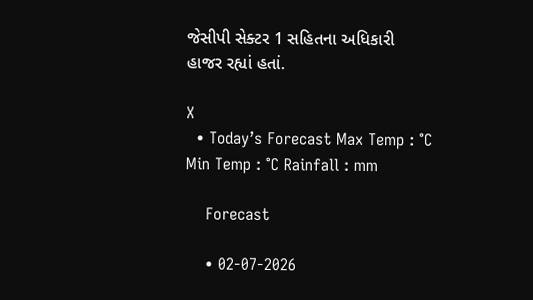જેસીપી સેક્ટર 1 સહિતના અધિકારી હાજર રહ્યાં હતાં.

X
  • Today’s Forecast Max Temp : °C Min Temp : °C Rainfall : mm

    Forecast

    • 02-07-2026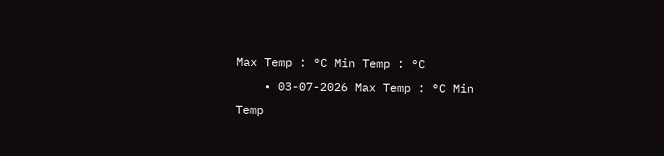Max Temp : °C Min Temp : °C
    • 03-07-2026 Max Temp : °C Min Temp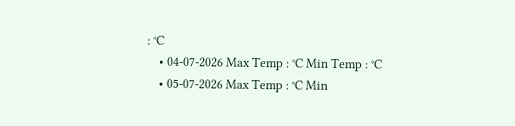: °C
    • 04-07-2026 Max Temp : °C Min Temp : °C
    • 05-07-2026 Max Temp : °C Min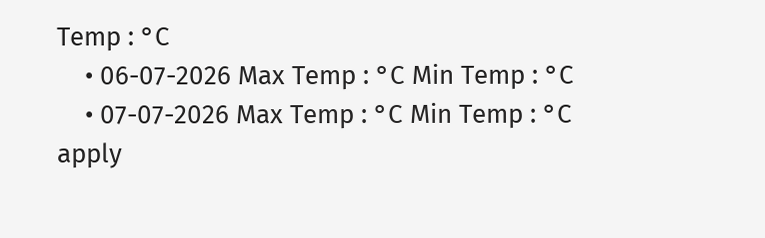Temp : °C
    • 06-07-2026 Max Temp : °C Min Temp : °C
    • 07-07-2026 Max Temp : °C Min Temp : °C
apply